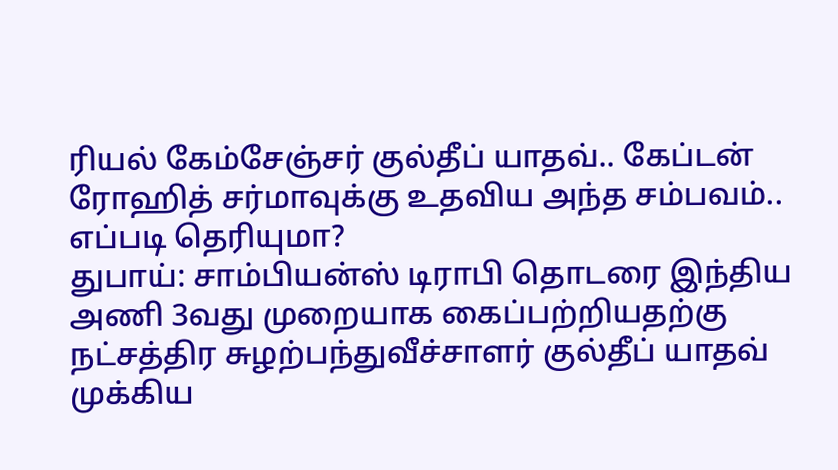ரியல் கேம்சேஞ்சர் குல்தீப் யாதவ்.. கேப்டன் ரோஹித் சர்மாவுக்கு உதவிய அந்த சம்பவம்.. எப்படி தெரியுமா?
துபாய்: சாம்பியன்ஸ் டிராபி தொடரை இந்திய அணி 3வது முறையாக கைப்பற்றியதற்கு நட்சத்திர சுழற்பந்துவீச்சாளர் குல்தீப் யாதவ் முக்கிய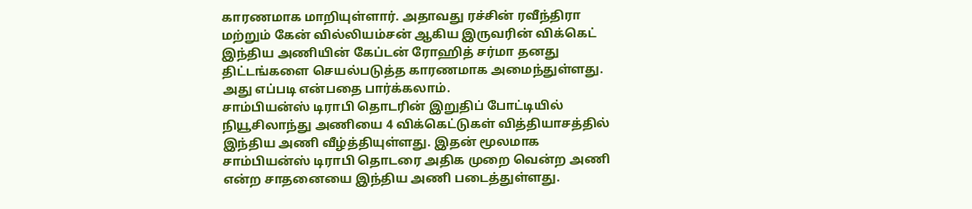காரணமாக மாறியுள்ளார். அதாவது ரச்சின் ரவீந்திரா மற்றும் கேன் வில்லியம்சன் ஆகிய இருவரின் விக்கெட் இந்திய அணியின் கேப்டன் ரோஹித் சர்மா தனது திட்டங்களை செயல்படுத்த காரணமாக அமைந்துள்ளது. அது எப்படி என்பதை பார்க்கலாம்.
சாம்பியன்ஸ் டிராபி தொடரின் இறுதிப் போட்டியில் நியூசிலாந்து அணியை 4 விக்கெட்டுகள் வித்தியாசத்தில் இந்திய அணி வீழ்த்தியுள்ளது. இதன் மூலமாக சாம்பியன்ஸ் டிராபி தொடரை அதிக முறை வென்ற அணி என்ற சாதனையை இந்திய அணி படைத்துள்ளது.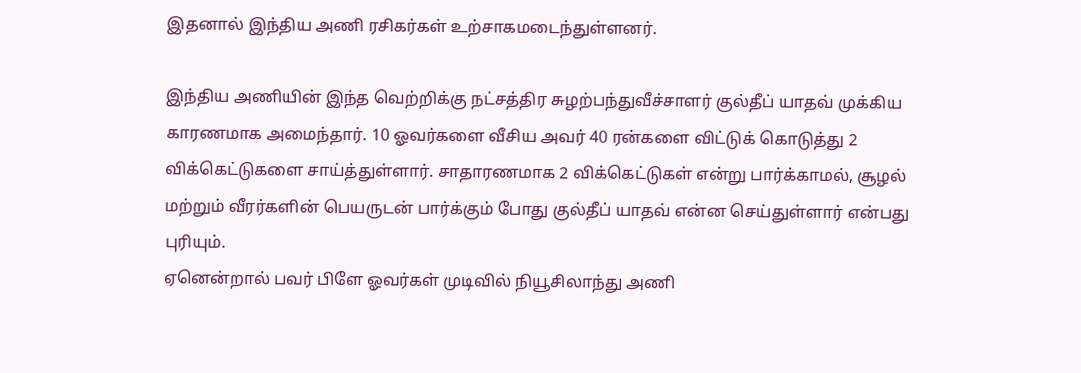இதனால் இந்திய அணி ரசிகர்கள் உற்சாகமடைந்துள்ளனர்.

இந்திய அணியின் இந்த வெற்றிக்கு நட்சத்திர சுழற்பந்துவீச்சாளர் குல்தீப் யாதவ் முக்கிய காரணமாக அமைந்தார். 10 ஓவர்களை வீசிய அவர் 40 ரன்களை விட்டுக் கொடுத்து 2 விக்கெட்டுகளை சாய்த்துள்ளார். சாதாரணமாக 2 விக்கெட்டுகள் என்று பார்க்காமல், சூழல் மற்றும் வீரர்களின் பெயருடன் பார்க்கும் போது குல்தீப் யாதவ் என்ன செய்துள்ளார் என்பது புரியும்.
ஏனென்றால் பவர் பிளே ஓவர்கள் முடிவில் நியூசிலாந்து அணி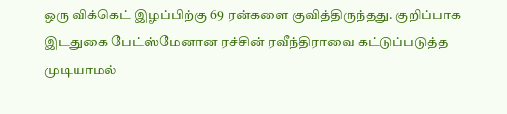ஒரு விக்கெட் இழப்பிற்கு 69 ரன்களை குவித்திருந்தது. குறிப்பாக இடதுகை பேட்ஸ்மேனான ரச்சின் ரவீந்திராவை கட்டுப்படுத்த முடியாமல்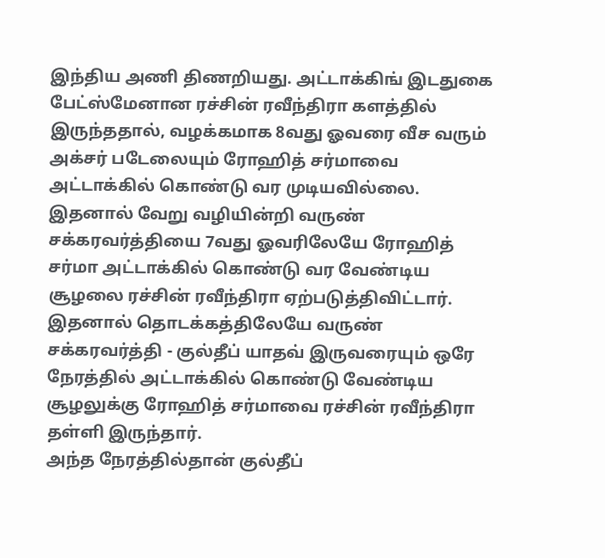இந்திய அணி திணறியது. அட்டாக்கிங் இடதுகை பேட்ஸ்மேனான ரச்சின் ரவீந்திரா களத்தில் இருந்ததால், வழக்கமாக 8வது ஓவரை வீச வரும் அக்சர் படேலையும் ரோஹித் சர்மாவை அட்டாக்கில் கொண்டு வர முடியவில்லை.
இதனால் வேறு வழியின்றி வருண் சக்கரவர்த்தியை 7வது ஓவரிலேயே ரோஹித் சர்மா அட்டாக்கில் கொண்டு வர வேண்டிய சூழலை ரச்சின் ரவீந்திரா ஏற்படுத்திவிட்டார். இதனால் தொடக்கத்திலேயே வருண் சக்கரவர்த்தி - குல்தீப் யாதவ் இருவரையும் ஒரே நேரத்தில் அட்டாக்கில் கொண்டு வேண்டிய சூழலுக்கு ரோஹித் சர்மாவை ரச்சின் ரவீந்திரா தள்ளி இருந்தார்.
அந்த நேரத்தில்தான் குல்தீப்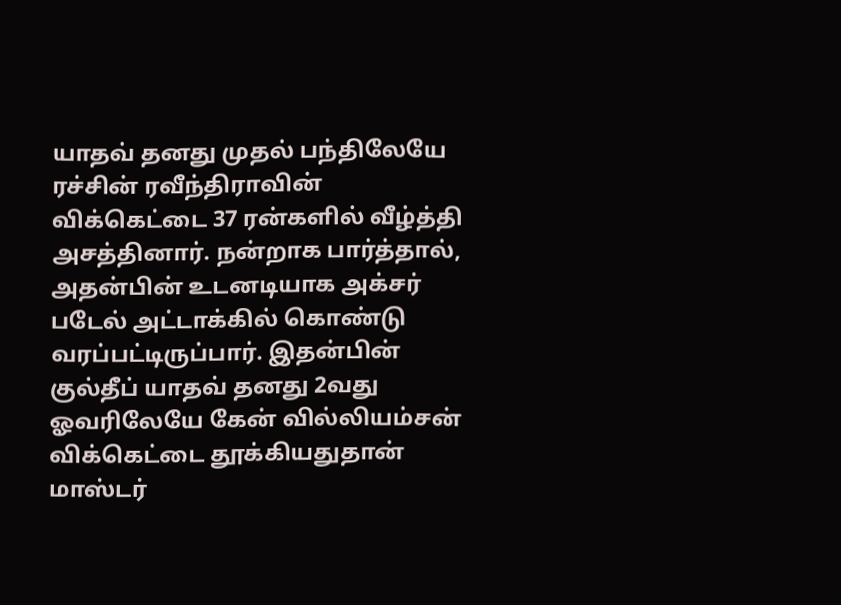யாதவ் தனது முதல் பந்திலேயே ரச்சின் ரவீந்திராவின் விக்கெட்டை 37 ரன்களில் வீழ்த்தி அசத்தினார். நன்றாக பார்த்தால், அதன்பின் உடனடியாக அக்சர் படேல் அட்டாக்கில் கொண்டு வரப்பட்டிருப்பார். இதன்பின் குல்தீப் யாதவ் தனது 2வது ஓவரிலேயே கேன் வில்லியம்சன் விக்கெட்டை தூக்கியதுதான் மாஸ்டர்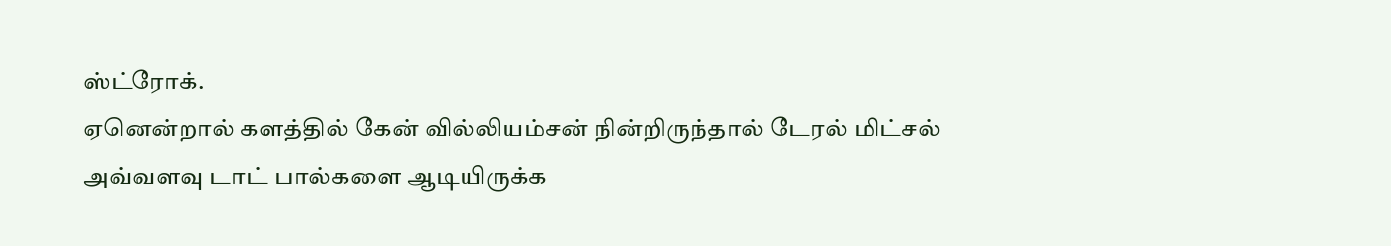ஸ்ட்ரோக்.
ஏனென்றால் களத்தில் கேன் வில்லியம்சன் நின்றிருந்தால் டேரல் மிட்சல் அவ்வளவு டாட் பால்களை ஆடியிருக்க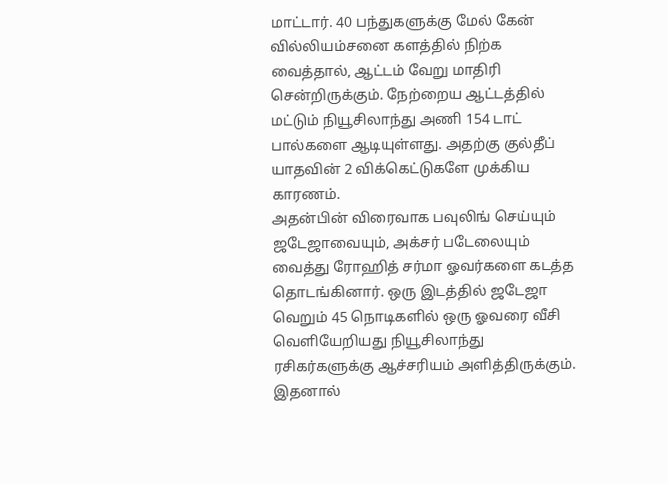மாட்டார். 40 பந்துகளுக்கு மேல் கேன் வில்லியம்சனை களத்தில் நிற்க வைத்தால், ஆட்டம் வேறு மாதிரி சென்றிருக்கும். நேற்றைய ஆட்டத்தில் மட்டும் நியூசிலாந்து அணி 154 டாட் பால்களை ஆடியுள்ளது. அதற்கு குல்தீப் யாதவின் 2 விக்கெட்டுகளே முக்கிய காரணம்.
அதன்பின் விரைவாக பவுலிங் செய்யும் ஜடேஜாவையும், அக்சர் படேலையும் வைத்து ரோஹித் சர்மா ஓவர்களை கடத்த தொடங்கினார். ஒரு இடத்தில் ஜடேஜா வெறும் 45 நொடிகளில் ஒரு ஓவரை வீசி வெளியேறியது நியூசிலாந்து ரசிகர்களுக்கு ஆச்சரியம் அளித்திருக்கும். இதனால்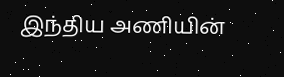இந்திய அணியின்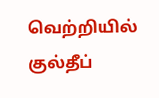வெற்றியில் குல்தீப்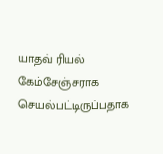யாதவ் ரியல் கேம்சேஞ்சராக செயல்பட்டிருப்பதாக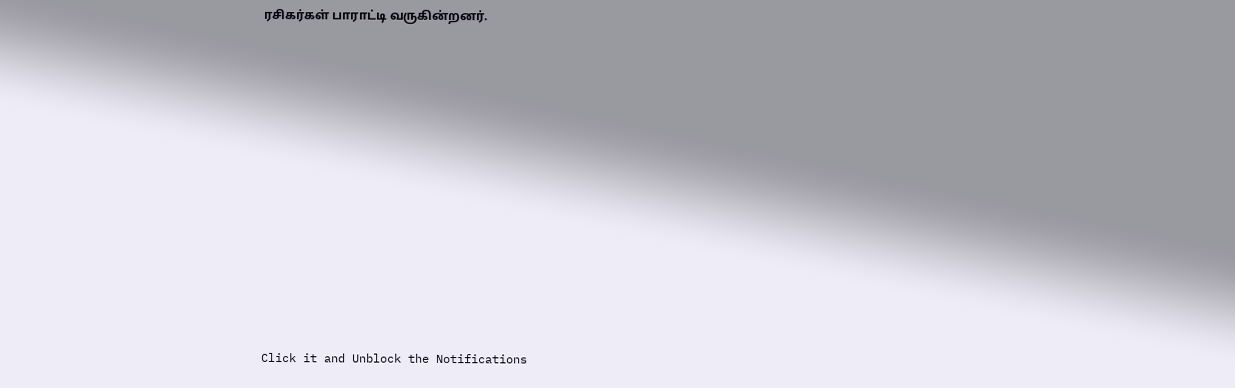ரசிகர்கள் பாராட்டி வருகின்றனர்.












Click it and Unblock the Notifications